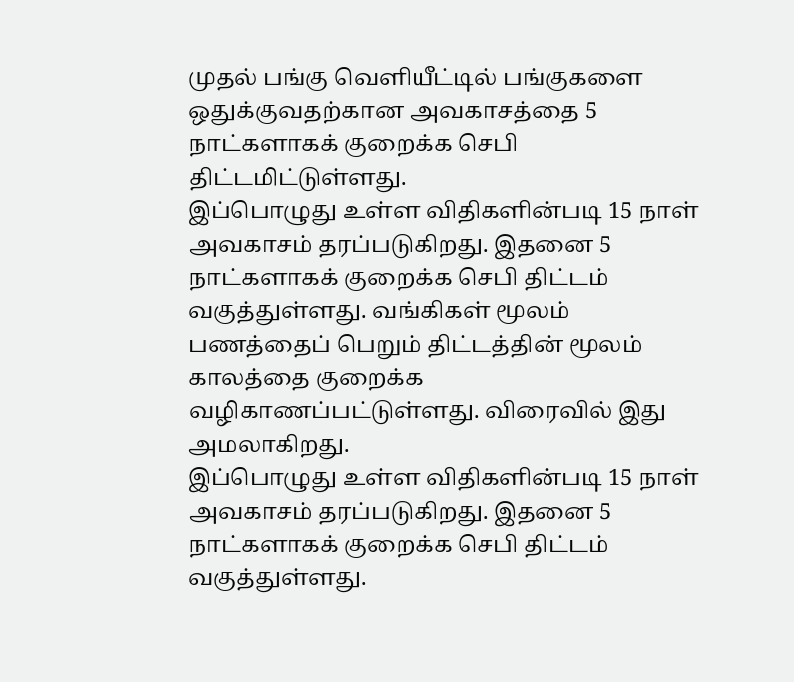முதல் பங்கு வெளியீட்டில் பங்குகளை ஒதுக்குவதற்கான அவகாசத்தை 5 நாட்களாகக் குறைக்க செபி திட்டமிட்டுள்ளது.
இப்பொழுது உள்ள விதிகளின்படி 15 நாள் அவகாசம் தரப்படுகிறது. இதனை 5 நாட்களாகக் குறைக்க செபி திட்டம் வகுத்துள்ளது. வங்கிகள் மூலம் பணத்தைப் பெறும் திட்டத்தின் மூலம் காலத்தை குறைக்க வழிகாணப்பட்டுள்ளது. விரைவில் இது அமலாகிறது.
இப்பொழுது உள்ள விதிகளின்படி 15 நாள் அவகாசம் தரப்படுகிறது. இதனை 5 நாட்களாகக் குறைக்க செபி திட்டம் வகுத்துள்ளது.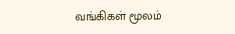வங்கிகள் மூலம்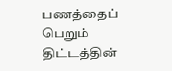பணத்தைப் பெறும் திட்டத்தின்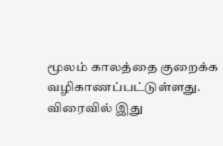மூலம் காலத்தை குறைக்க வழிகாணப்பட்டுள்ளது. விரைவில் இது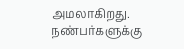அமலாகிறது.
நண்பர்களுக்கு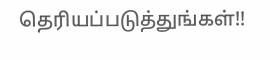தெரியப்படுத்துங்கள்!!